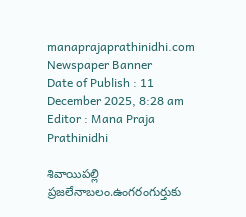manaprajaprathinidhi.com
Newspaper Banner
Date of Publish : 11 December 2025, 8:28 am Editor : Mana Praja Prathinidhi

శివాయిపల్లి ప్రజలేనాబలం.ఉంగరంగుర్తుకు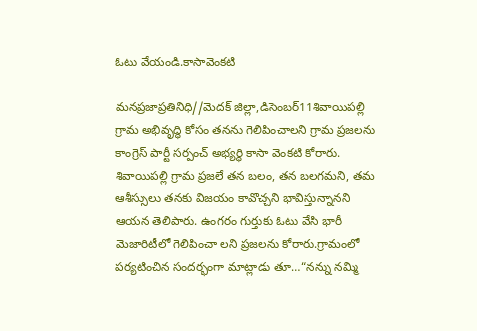ఓటు వేయండి.కాసావెంకటి

మనప్రజాప్రతినిధి//మెదక్ జిల్లా,డిసెంబర్11శివాయిపల్లి గ్రామ అభివృద్ధి కోసం తనను గెలిపించాలని గ్రామ ప్రజలను కాంగ్రెస్ పార్టీ సర్పంచ్ అభ్యర్థి కాసా వెంకటి కోరారు. శివాయిపల్లి గ్రామ ప్రజలే తన బలం, తన బలగమని, తమ ఆశీస్సులు తనకు విజయం కావొచ్చని భావిస్తున్నానని ఆయన తెలిపారు. ఉంగరం గుర్తుకు ఓటు వేసి భారీ మెజారిటీలో గెలిపించా లని ప్రజలను కోరారు.గ్రామంలో పర్యటించిన సందర్భంగా మాట్లాడు తూ…“నన్ను నమ్మి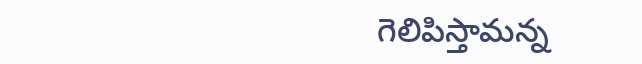గెలిపిస్తామన్న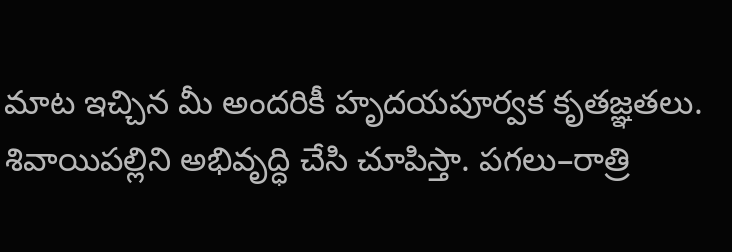మాట ఇచ్చిన మీ అందరికీ హృదయపూర్వక కృతజ్ఞతలు. శివాయిపల్లిని అభివృద్ధి చేసి చూపిస్తా. పగలు–రాత్రి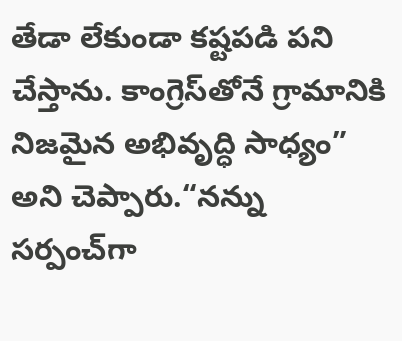తేడా లేకుండా కష్టపడి పని చేస్తాను. కాంగ్రెస్‌తోనే గ్రామానికి నిజమైన అభివృద్ధి సాధ్యం” అని చెప్పారు.“నన్ను సర్పంచ్‌గా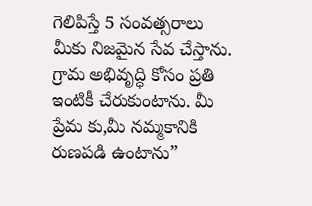గెలిపిస్తే 5 సంవత్సరాలు మీకు నిజమైన సేవ చేస్తాను. గ్రామ అభివృద్ధి కోసం ప్రతి ఇంటికీ చేరుకుంటాను. మీ ప్రేమ కు,మీ నమ్మకానికి రుణపడి ఉంటాను”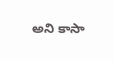అని కాసా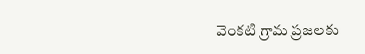వెంకటి గ్రామ ప్రజలకు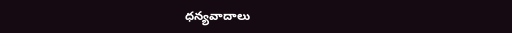ధన్యవాదాలు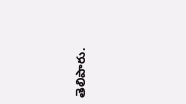తెలిపారు.